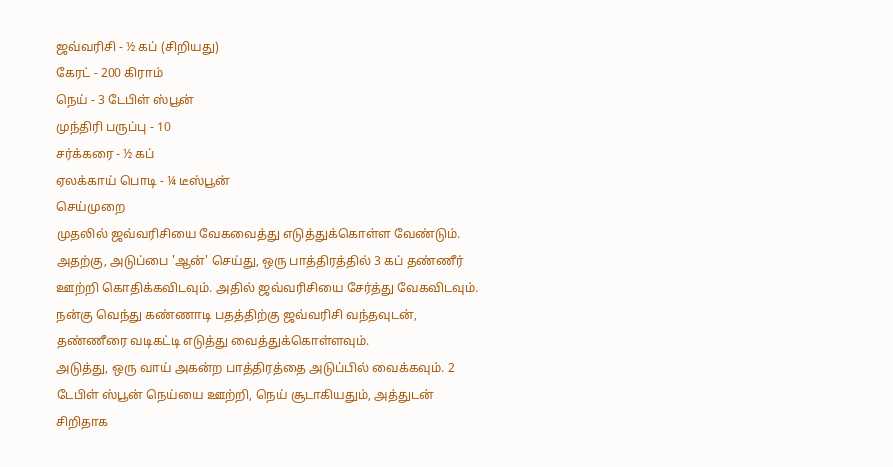ஜவ்வரிசி - ½ கப் (சிறியது)
கேரட் - 200 கிராம்
நெய் - 3 டேபிள் ஸ்பூன்
முந்திரி பருப்பு - 10
சர்க்கரை - ½ கப்
ஏலக்காய் பொடி - ¼ டீஸ்பூன்
செய்முறை
முதலில் ஜவ்வரிசியை வேகவைத்து எடுத்துக்கொள்ள வேண்டும். அதற்கு, அடுப்பை 'ஆன்' செய்து, ஒரு பாத்திரத்தில் 3 கப் தண்ணீர் ஊற்றி கொதிக்கவிடவும். அதில் ஜவ்வரிசியை சேர்த்து வேகவிடவும். நன்கு வெந்து கண்ணாடி பதத்திற்கு ஜவ்வரிசி வந்தவுடன், தண்ணீரை வடிகட்டி எடுத்து வைத்துக்கொள்ளவும்.
அடுத்து, ஒரு வாய் அகன்ற பாத்திரத்தை அடுப்பில் வைக்கவும். 2 டேபிள் ஸ்பூன் நெய்யை ஊற்றி, நெய் சூடாகியதும், அத்துடன் சிறிதாக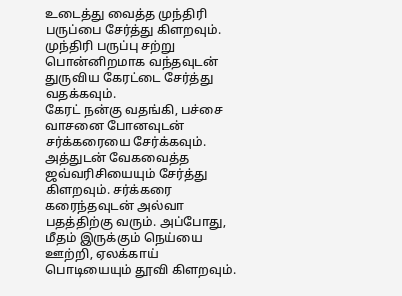உடைத்து வைத்த முந்திரி பருப்பை சேர்த்து கிளறவும். முந்திரி பருப்பு சற்று பொன்னிறமாக வந்தவுடன் துருவிய கேரட்டை சேர்த்து வதக்கவும்.
கேரட் நன்கு வதங்கி, பச்சை வாசனை போனவுடன் சர்க்கரையை சேர்க்கவும். அத்துடன் வேகவைத்த ஜவ்வரிசியையும் சேர்த்து கிளறவும். சர்க்கரை கரைந்தவுடன் அல்வா பதத்திற்கு வரும். அப்போது, மீதம் இருக்கும் நெய்யை ஊற்றி, ஏலக்காய் பொடியையும் தூவி கிளறவும்.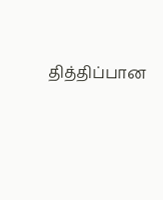தித்திப்பான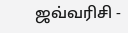ஜவ்வரிசி -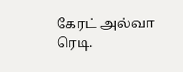கேரட் அல்வா ரெடி.